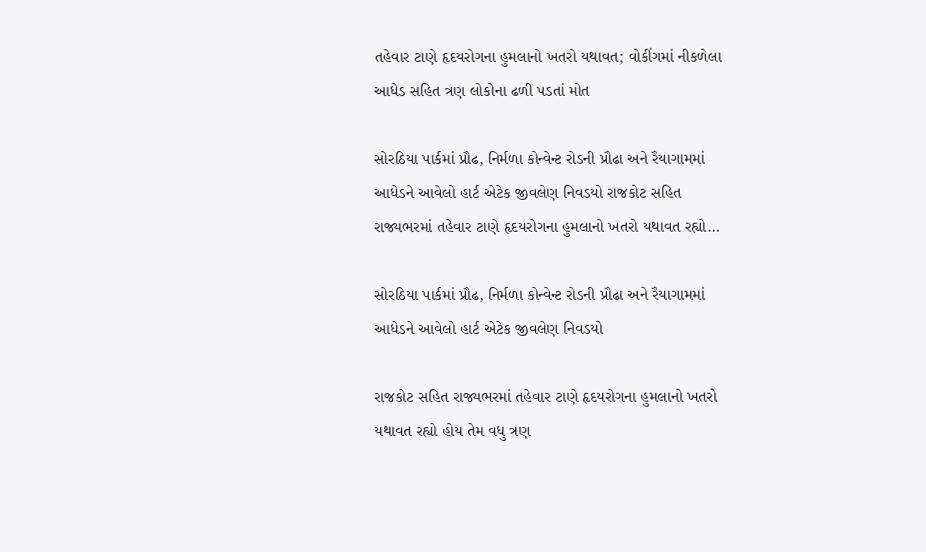તહેવાર ટાણે હૃદયરોગના હુમલાનો ખતરો યથાવત; વોકીંગમાં નીકળેલા આધેડ સહિત ત્રણ લોકોના ઢળી પડતાં મોત

સોરઠિયા પાર્કમાં પ્રૌઢ, નિર્મળા કોન્વેન્ટ રોડની પ્રૌઢા અને રૈયાગામમાં આધેડને આવેલો હાર્ટ એટેક જીવલેણ નિવડયો રાજકોટ સહિત રાજ્યભરમાં તહેવાર ટાણે હૃદયરોગના હુમલાનો ખતરો યથાવત રહ્યો…

સોરઠિયા પાર્કમાં પ્રૌઢ, નિર્મળા કોન્વેન્ટ રોડની પ્રૌઢા અને રૈયાગામમાં આધેડને આવેલો હાર્ટ એટેક જીવલેણ નિવડયો

રાજકોટ સહિત રાજ્યભરમાં તહેવાર ટાણે હૃદયરોગના હુમલાનો ખતરો યથાવત રહ્યો હોય તેમ વધુ ત્રણ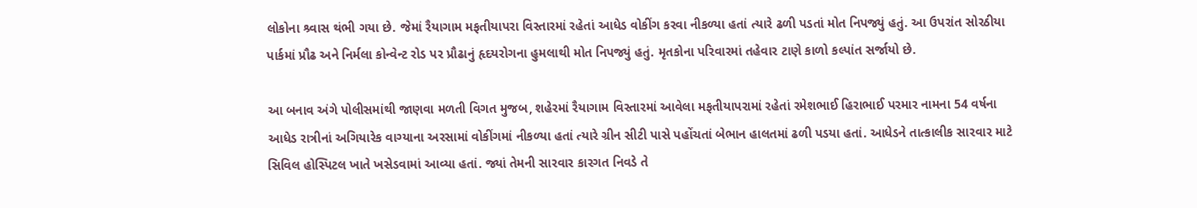લોકોના શ્ર્વાસ થંભી ગયા છે. જેમાં રૈયાગામ મફતીયાપરા વિસ્તારમાં રહેતાં આધેડ વોકીંગ કરવા નીકળ્યા હતાં ત્યારે ઢળી પડતાં મોત નિપજ્યું હતું. આ ઉપરાંત સોરઠીયા પાર્કમાં પ્રૌઢ અને નિર્મલા કોન્વેન્ટ રોડ પર પ્રૌઢાનું હૃદયરોગના હુમલાથી મોત નિપજ્યું હતું. મૃતકોના પરિવારમાં તહેવાર ટાણે કાળો કલ્પાંત સર્જાયો છે.

આ બનાવ અંગે પોલીસમાંથી જાણવા મળતી વિગત મુજબ, શહેરમાં રૈયાગામ વિસ્તારમાં આવેલા મફતીયાપરામાં રહેતાં રમેશભાઈ હિરાભાઈ પરમાર નામના 54 વર્ષના આધેડ રાત્રીનાં અગિયારેક વાગ્યાના અરસામાં વોકીંગમાં નીકળ્યા હતાં ત્યારે ગ્રીન સીટી પાસે પહોંચતાં બેભાન હાલતમાં ઢળી પડયા હતાં. આધેડને તાત્કાલીક સારવાર માટે સિવિલ હોસ્પિટલ ખાતે ખસેડવામાં આવ્યા હતાં. જ્યાં તેમની સારવાર કારગત નિવડે તે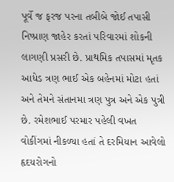પૂર્વે જ ફરજ પરના તબીબે જોઈ તપાસી નિષ્પ્રાણ જાહેર કરતાં પરિવારમાં શોકની લાગણી પ્રસરી છે. પ્રાથમિક તપાસમાં મૃતક આધેડ ત્રણ ભાઈ એક બહેનમાં મોટા હતાં અને તેમને સંતાનમા ત્રણ પુત્ર અને એક પુત્રી છે. રમેશભાઈ પરમાર પહેલી વખત વોકીંગમાં નીકળ્યા હતાં તે દરમિયાન આવેલો હૃદયરોગનો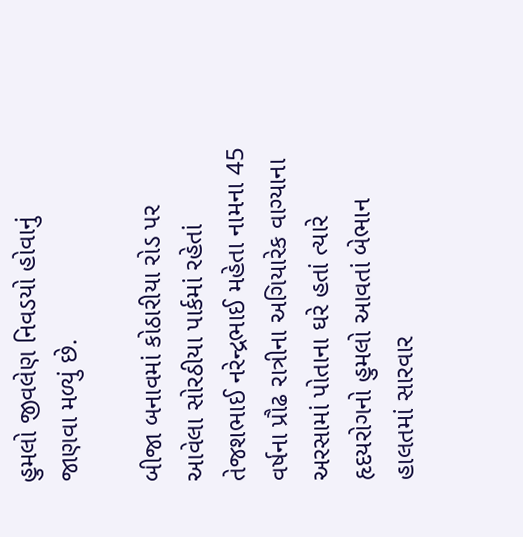હુમલો જીવલેણ નિવડયો હોવાનું જાણવા મળ્યું છે.

બીજા બનાવમાં કોઠારીયા રોડ પર આવેલા સોરઠીયા પાર્કમાં રહેતાં તેજશભાઈ નરેન્દ્રભાઈ મહેતા નામના 45 વર્ષના પ્રૌઢ રાત્રીના અગિયારેક વાગ્યાના અરસામાં પોતાના ઘરે હતાં ત્યારે હૃદયરોગનો હુમલો આવતાં બેભાન હાલતમાં સારવાર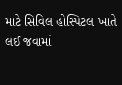માટે સિવિલ હોસ્પિટલ ખાતે લઈ જવામાં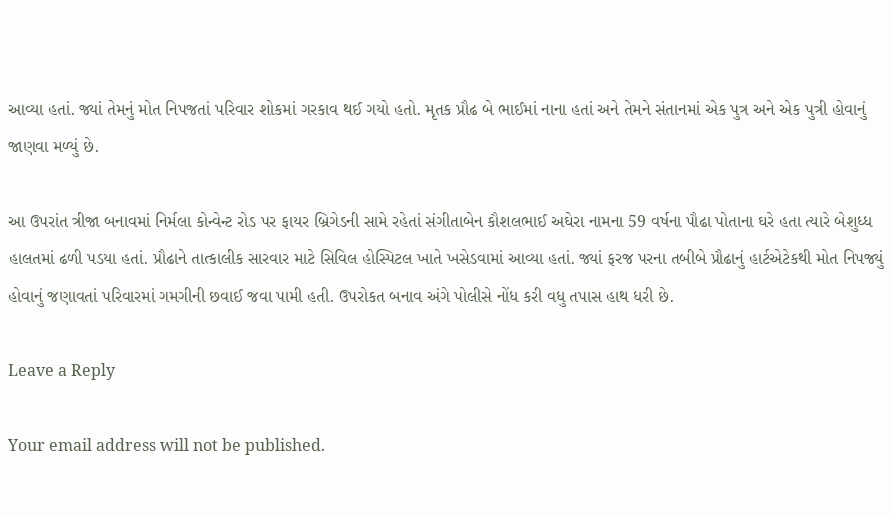આવ્યા હતાં. જ્યાં તેમનું મોત નિપજતાં પરિવાર શોકમાં ગરકાવ થઈ ગયો હતો. મૃતક પ્રૌઢ બે ભાઈમાં નાના હતાં અને તેમને સંતાનમાં એક પુત્ર અને એક પુત્રી હોવાનું જાણવા મળ્યું છે.

આ ઉપરાંત ત્રીજા બનાવમાં નિર્મલા કોન્વેન્ટ રોડ પર ફાયર બ્રિગેડની સામે રહેતાં સંગીતાબેન કૌશલભાઈ અઘેરા નામના 59 વર્ષના પૌઢા પોતાના ઘરે હતા ત્યારે બેશુધ્ધ હાલતમાં ઢળી પડયા હતાં. પ્રૌઢાને તાત્કાલીક સારવાર માટે સિવિલ હોસ્પિટલ ખાતે ખસેડવામાં આવ્યા હતાં. જ્યાં ફરજ પરના તબીબે પ્રૌઢાનું હાર્ટએટેકથી મોત નિપજ્યું હોવાનું જણાવતાં પરિવારમાં ગમગીની છવાઈ જવા પામી હતી. ઉપરોકત બનાવ અંગે પોલીસે નોંધ કરી વધુ તપાસ હાથ ધરી છે.

Leave a Reply

Your email address will not be published.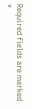Required fields are marked *